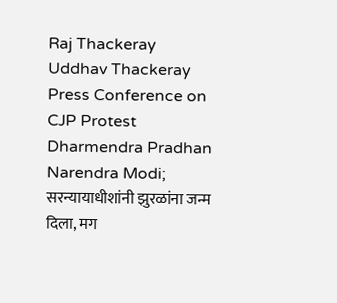Raj Thackeray Uddhav Thackeray Press Conference on CJP Protest Dharmendra Pradhan Narendra Modi; सरन्यायाधीशांनी झुरळांना जन्म दिला, मग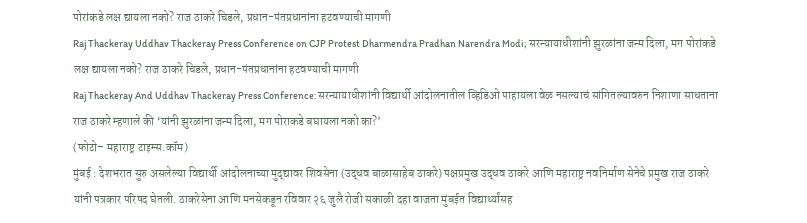पोरांकडे लक्ष द्यायला नको? राज ठाकरे चिडले, प्रधान-पंतप्रधानांना हटवण्याची मागणी
Raj Thackeray Uddhav Thackeray Press Conference on CJP Protest Dharmendra Pradhan Narendra Modi; सरन्यायाधीशांनी झुरळांना जन्म दिला, मग पोरांकडे लक्ष द्यायला नको? राज ठाकरे चिडले, प्रधान-पंतप्रधानांना हटवण्याची मागणी
Raj Thackeray And Uddhav Thackeray Press Conference: सरन्यायाधीशांनी विद्यार्थी आंदोलनातील व्हिडिओ पाहायला वेळ नसल्याचं सांगितल्यावरुन निशाणा साधताना राज ठाकरे म्हणाले की ‘यांनी झुरळांना जन्म दिला, मग पोराकडे बघायला नको का?’
(फोटो– महाराष्ट्र टाइम्स.कॉम)
मुंबई : देशभरात सुरु असलेल्या विद्यार्थी आंदोलनाच्या मुद्द्यावर शिवसेना (उद्धव बाळासाहेब ठाकरे) पक्षप्रमुख उद्धव ठाकरे आणि महाराष्ट्र नवनिर्माण सेनेचे प्रमुख राज ठाकरे यांनी पत्रकार परिषद घेतली. ठाकरेसेना आणि मनसेकडून रविवार २६ जुलै रोजी सकाळी दहा वाजता मुंबईत विद्यार्थ्यांसह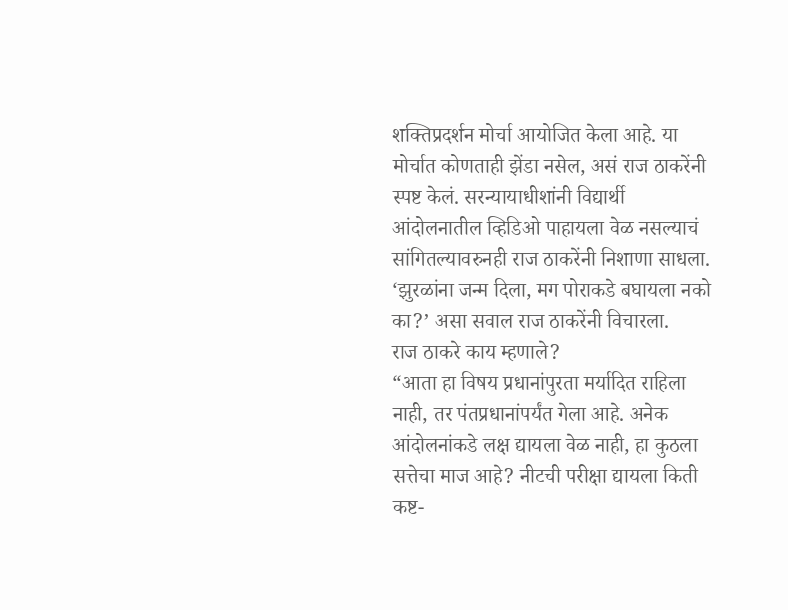शक्तिप्रदर्शन मोर्चा आयोजित केला आहे. या मोर्चात कोणताही झेंडा नसेल, असं राज ठाकरेंनी स्पष्ट केलं. सरन्यायाधीशांनी विद्यार्थी आंदोलनातील व्हिडिओ पाहायला वेळ नसल्याचं सांगितल्यावरुनही राज ठाकरेंनी निशाणा साधला. ‘झुरळांना जन्म दिला, मग पोराकडे बघायला नको का?’ असा सवाल राज ठाकरेंनी विचारला.
राज ठाकरे काय म्हणाले?
“आता हा विषय प्रधानांपुरता मर्यादित राहिला नाही, तर पंतप्रधानांपर्यंत गेला आहे. अनेक आंदोलनांकडे लक्ष द्यायला वेळ नाही, हा कुठला सत्तेचा माज आहे? नीटची परीक्षा द्यायला किती कष्ट-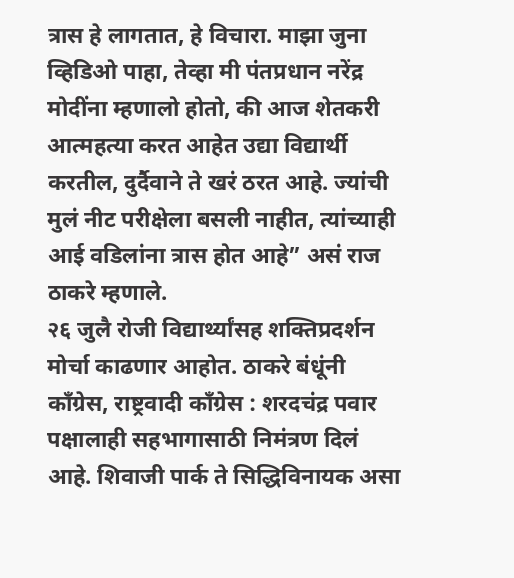त्रास हे लागतात, हे विचारा. माझा जुना व्हिडिओ पाहा, तेव्हा मी पंतप्रधान नरेंद्र मोदींना म्हणालो होतो, की आज शेतकरी आत्महत्या करत आहेत उद्या विद्यार्थी करतील, दुर्दैवाने ते खरं ठरत आहे. ज्यांची मुलं नीट परीक्षेला बसली नाहीत, त्यांच्याही आई वडिलांना त्रास होत आहे” असं राज ठाकरे म्हणाले.
२६ जुलै रोजी विद्यार्थ्यांसह शक्तिप्रदर्शन मोर्चा काढणार आहोत. ठाकरे बंधूंनी काँग्रेस, राष्ट्रवादी काँग्रेस : शरदचंद्र पवार पक्षालाही सहभागासाठी निमंत्रण दिलं आहे. शिवाजी पार्क ते सिद्धिविनायक असा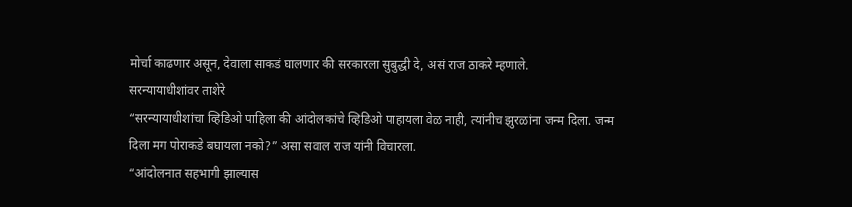मोर्चा काढणार असून, देवाला साकडं घालणार की सरकारला सुबुद्धी दे, असं राज ठाकरे म्हणाले.
सरन्यायाधीशांवर ताशेरे
“सरन्यायाधीशांचा व्हिडिओ पाहिला की आंदोलकांचे व्हिडिओ पाहायला वेळ नाही, त्यांनीच झुरळांना जन्म दिला. जन्म दिला मग पोराकडे बघायला नको?” असा सवाल राज यांनी विचारला.
“आंदोलनात सहभागी झाल्यास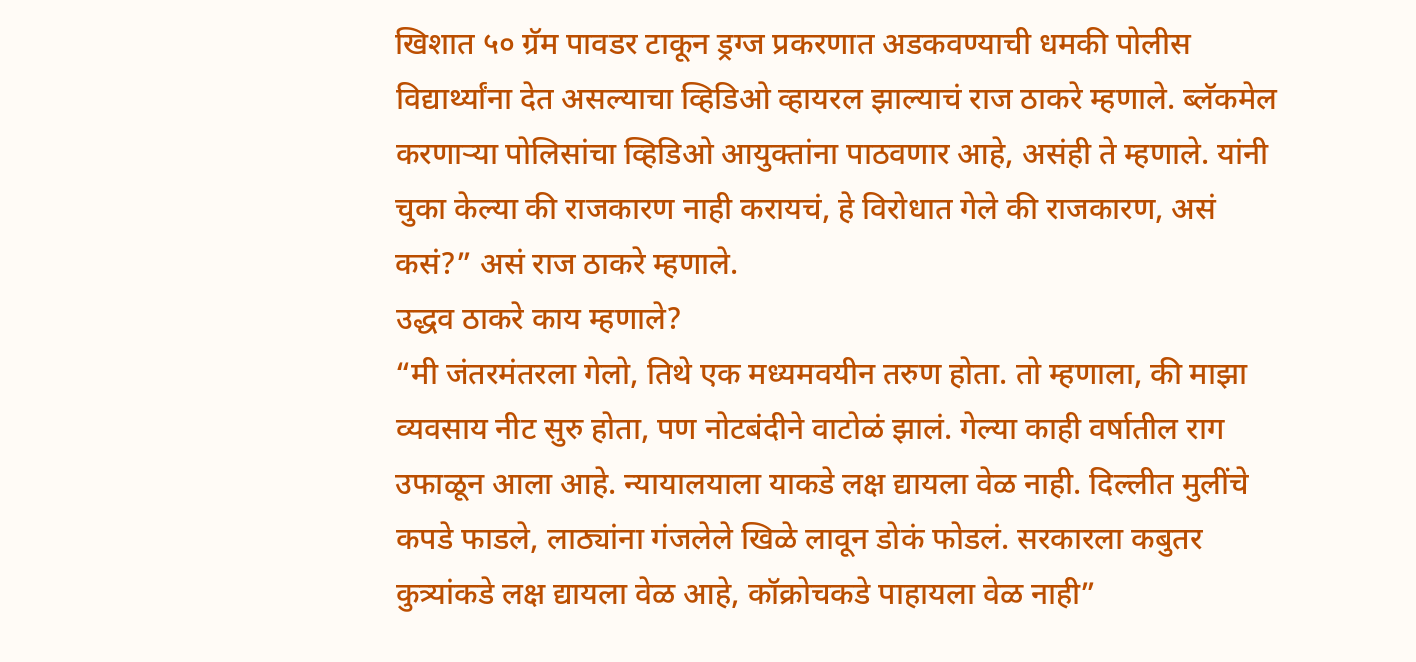खिशात ५० ग्रॅम पावडर टाकून ड्रग्ज प्रकरणात अडकवण्याची धमकी पोलीस विद्यार्थ्यांना देत असल्याचा व्हिडिओ व्हायरल झाल्याचं राज ठाकरे म्हणाले. ब्लॅकमेल करणाऱ्या पोलिसांचा व्हिडिओ आयुक्तांना पाठवणार आहे, असंही ते म्हणाले. यांनी चुका केल्या की राजकारण नाही करायचं, हे विरोधात गेले की राजकारण, असं कसं?” असं राज ठाकरे म्हणाले.
उद्धव ठाकरे काय म्हणाले?
“मी जंतरमंतरला गेलो, तिथे एक मध्यमवयीन तरुण होता. तो म्हणाला, की माझा व्यवसाय नीट सुरु होता, पण नोटबंदीने वाटोळं झालं. गेल्या काही वर्षातील राग उफाळून आला आहे. न्यायालयाला याकडे लक्ष द्यायला वेळ नाही. दिल्लीत मुलींचे कपडे फाडले, लाठ्यांना गंजलेले खिळे लावून डोकं फोडलं. सरकारला कबुतर कुत्र्यांकडे लक्ष द्यायला वेळ आहे, कॉक्रोचकडे पाहायला वेळ नाही”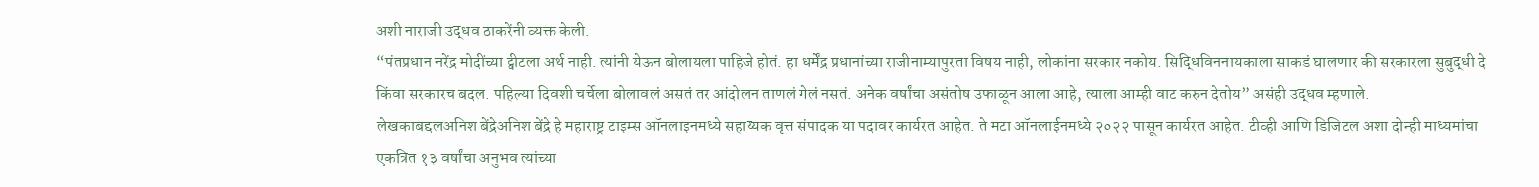अशी नाराजी उद्धव ठाकरेंनी व्यक्त केली.
“पंतप्रधान नरेंद्र मोदींच्या ट्वीटला अर्थ नाही. त्यांनी येऊन बोलायला पाहिजे होतं. हा धर्मेंद्र प्रधानांच्या राजीनाम्यापुरता विषय नाही, लोकांना सरकार नकोय. सिद्धिविननायकाला साकडं घालणार की सरकारला सुबुद्धी दे किंवा सरकारच बदल. पहिल्या दिवशी चर्चेला बोलावलं असतं तर आंदोलन ताणलं गेलं नसतं. अनेक वर्षांचा असंतोष उफाळून आला आहे, त्याला आम्ही वाट करुन देतोय” असंही उद्धव म्हणाले.
लेखकाबद्दलअनिश बेंद्रेअनिश बेंद्रे हे महाराष्ट्र टाइम्स ऑनलाइनमध्ये सहाय्यक वृत्त संपादक या पदावर कार्यरत आहेत. ते मटा ऑनलाईनमध्ये २०२२ पासून कार्यरत आहेत. टीव्ही आणि डिजिटल अशा दोन्ही माध्यमांचा एकत्रित १३ वर्षांचा अनुभव त्यांच्या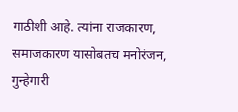गाठीशी आहे. त्यांना राजकारण, समाजकारण यासोबतच मनोरंजन, गुन्हेगारी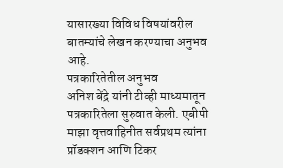यासारख्या विविध विषयांवरील बातम्यांचे लेखन करण्याचा अनुभव आहे.
पत्रकारितेतील अनुभव
अनिश बेंद्रे यांनी टीव्ही माध्यमातून पत्रकारितेला सुरुवात केली. एबीपी माझा वृत्तवाहिनीत सर्वप्रथम त्यांना प्रॉडक्शन आणि टिकर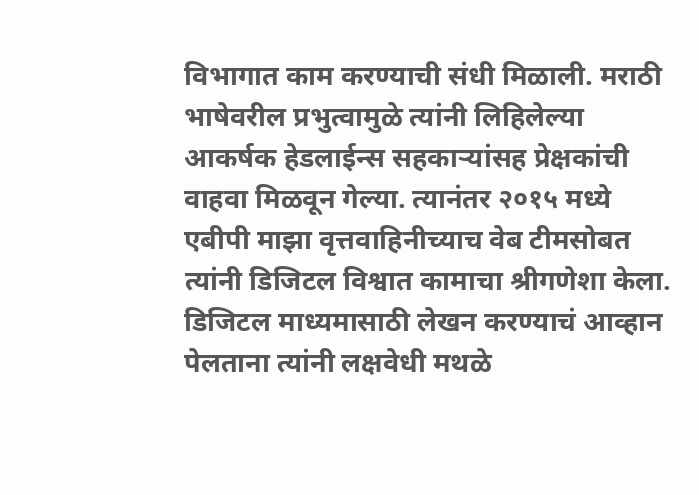विभागात काम करण्याची संधी मिळाली. मराठी भाषेवरील प्रभुत्वामुळे त्यांनी लिहिलेल्या आकर्षक हेडलाईन्स सहकाऱ्यांसह प्रेक्षकांची वाहवा मिळवून गेल्या. त्यानंतर २०१५ मध्ये एबीपी माझा वृत्तवाहिनीच्याच वेब टीमसोबत त्यांनी डिजिटल विश्वात कामाचा श्रीगणेशा केला. डिजिटल माध्यमासाठी लेखन करण्याचं आव्हान पेलताना त्यांनी लक्षवेधी मथळे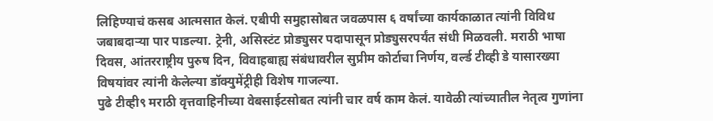लिहिण्याचं कसब आत्मसात केलं. एबीपी समुहासोबत जवळपास ६ वर्षांच्या कार्यकाळात त्यांनी विविध जबाबदाऱ्या पार पाडल्या. ट्रेनी, असिस्टंट प्रोड्युसर पदापासून प्रोड्युसरपर्यंत संधी मिळवली. मराठी भाषा दिवस, आंतरराष्ट्रीय पुरुष दिन, विवाहबाह्य संबंधावरील सुप्रीम कोर्टाचा निर्णय, वर्ल्ड टीव्ही डे यासारख्या विषयांवर त्यांनी केलेल्या डॉक्युमेंट्रीही विशेष गाजल्या.
पुढे टीव्ही९ मराठी वृत्तवाहिनीच्या वेबसाईटसोबत त्यांनी चार वर्ष काम केलं. यावेळी त्यांच्यातील नेतृत्व गुणांना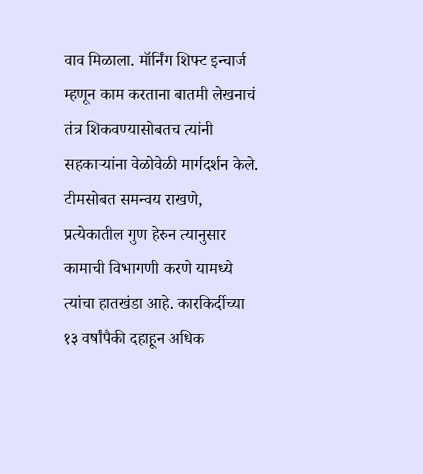वाव मिळाला. मॉर्निंग शिफ्ट इन्चार्ज म्हणून काम करताना बातमी लेखनाचं तंत्र शिकवण्यासोबतच त्यांनी सहकाऱ्यांना वेळोवेळी मार्गदर्शन केले. टीमसोबत समन्वय राखणे, प्रत्येकातील गुण हेरुन त्यानुसार कामाची विभागणी करणे यामध्ये त्यांचा हातखंडा आहे. कारकिर्दीच्या १३ वर्षांपैकी दहाहून अधिक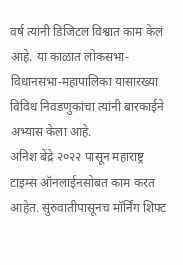वर्ष त्यांनी डिजिटल विश्वात काम केलं आहे. या काळात लोकसभा-विधानसभा-महापालिका यासारख्या विविध निवडणुकांचा त्यांनी बारकाईने अभ्यास केला आहे.
अनिश बेंद्रे २०२२ पासून महाराष्ट्र टाइम्स ऑनलाईनसोबत काम करत आहेत. सुरुवातीपासूनच मॉर्निंग शिफ्ट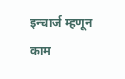इन्चार्ज म्हणून काम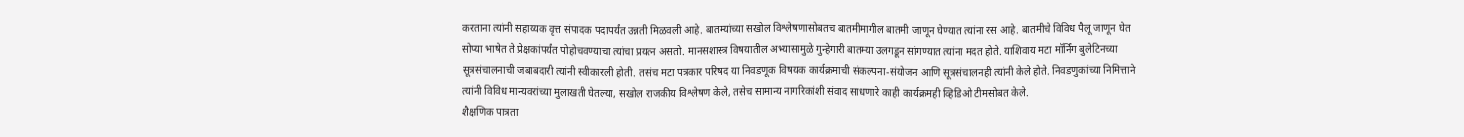करताना त्यांनी सहाय्यक वृत्त संपादक पदापर्यंत उन्नती मिळवली आहे. बातम्यांच्या सखोल विश्लेषणासोबतच बातमीमागील बातमी जाणून घेण्यात त्यांना रस आहे. बातमीचे विविध पैलू जाणून घेत सोप्या भाषेत ते प्रेक्षकांपर्यंत पोहोचवण्याचा त्यांचा प्रयत्न असतो. मानसशास्त्र विषयातील अभ्यासामुळे गुन्हेगारी बातम्या उलगडून सांगण्यात त्यांना मदत होते. याशिवाय मटा मॉर्निंग बुलेटिनच्या सूत्रसंचालनाची जबाबदारी त्यांनी स्वीकारली होती. तसंच मटा पत्रकार परिषद या निवडणूक विषयक कार्यक्रमाची संकल्पना-संयोजन आणि सूत्रसंचालनही त्यांनी केले होते. निवडणुकांच्या निमित्ताने त्यांनी विविध मान्यवरांच्या मुलाखती घेतल्या, सखोल राजकीय विश्लेषण केले, तसेच सामान्य नागरिकांशी संवाद साधणारे काही कार्यक्रमही व्हिडिओ टीमसोबत केले.
शैक्षणिक पात्रता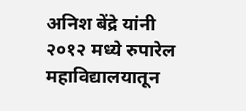अनिश बेंद्रे यांनी २०१२ मध्ये रुपारेल महाविद्यालयातून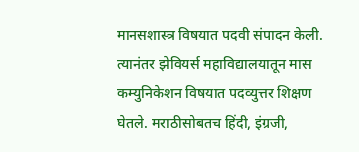मानसशास्त्र विषयात पदवी संपादन केली. त्यानंतर झेवियर्स महाविद्यालयातून मास कम्युनिकेशन विषयात पदव्युत्तर शिक्षण घेतले. मराठीसोबतच हिंदी, इंग्रजी,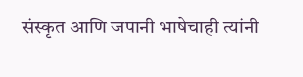संस्कृत आणि जपानी भाषेचाही त्यांनी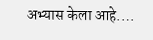अभ्यास केला आहे.…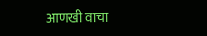आणखी वाचा